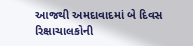આજથી અમદાવાદમાં બે દિવસ રિક્ષાચાલકોની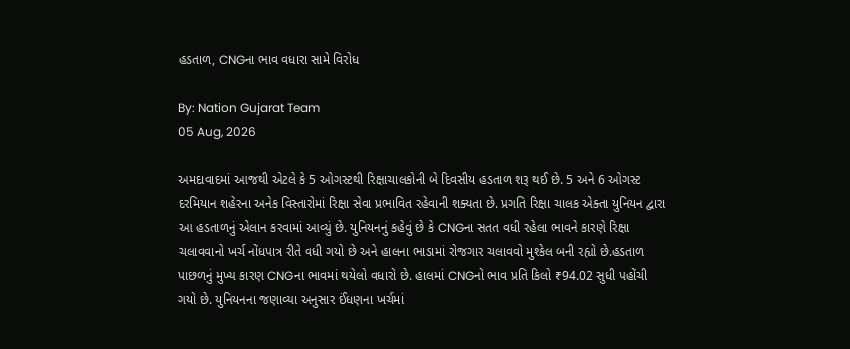હડતાળ, CNGના ભાવ વધારા સામે વિરોધ

By: Nation Gujarat Team
05 Aug, 2026

અમદાવાદમાં આજથી એટલે કે 5 ઓગસ્ટથી રિક્ષાચાલકોની બે દિવસીય હડતાળ શરૂ થઈ છે. 5 અને 6 ઓગસ્ટ દરમિયાન શહેરના અનેક વિસ્તારોમાં રિક્ષા સેવા પ્રભાવિત રહેવાની શક્યતા છે. પ્રગતિ રિક્ષા ચાલક એક્તા યુનિયન દ્વારા આ હડતાળનું એલાન કરવામાં આવ્યું છે. યુનિયનનું કહેવું છે કે CNGના સતત વધી રહેલા ભાવને કારણે રિક્ષા ચલાવવાનો ખર્ચ નોંધપાત્ર રીતે વધી ગયો છે અને હાલના ભાડામાં રોજગાર ચલાવવો મુશ્કેલ બની રહ્યો છે.હડતાળ પાછળનું મુખ્ય કારણ CNGના ભાવમાં થયેલો વધારો છે. હાલમાં CNGનો ભાવ પ્રતિ કિલો ₹94.02 સુધી પહોંચી ગયો છે. યુનિયનના જણાવ્યા અનુસાર ઈંધણના ખર્ચમાં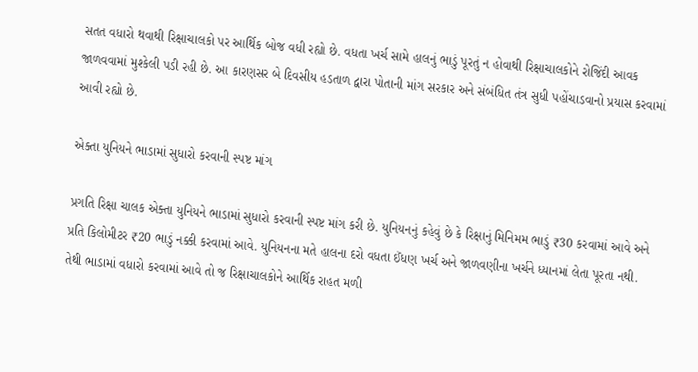સતત વધારો થવાથી રિક્ષાચાલકો પર આર્થિક બોજ વધી રહ્યો છે. વધતા ખર્ચ સામે હાલનું ભાડું પૂરતું ન હોવાથી રિક્ષાચાલકોને રોજિંદી આવક જાળવવામાં મુશ્કેલી પડી રહી છે. આ કારણસર બે દિવસીય હડતાળ દ્વારા પોતાની માંગ સરકાર અને સંબંધિત તંત્ર સુધી પહોંચાડવાનો પ્રયાસ કરવામાં આવી રહ્યો છે.

એક્તા યુનિયને ભાડામાં સુધારો કરવાની સ્પષ્ટ માંગ

પ્રગતિ રિક્ષા ચાલક એક્તા યુનિયને ભાડામાં સુધારો કરવાની સ્પષ્ટ માંગ કરી છે. યુનિયનનું કહેવું છે કે રિક્ષાનું મિનિમમ ભાડું ₹30 કરવામાં આવે અને પ્રતિ કિલોમીટર ₹20 ભાડું નક્કી કરવામાં આવે. યુનિયનના મતે હાલના દરો વધતા ઈંધણ ખર્ચ અને જાળવણીના ખર્ચને ધ્યાનમાં લેતા પૂરતા નથી. તેથી ભાડામાં વધારો કરવામાં આવે તો જ રિક્ષાચાલકોને આર્થિક રાહત મળી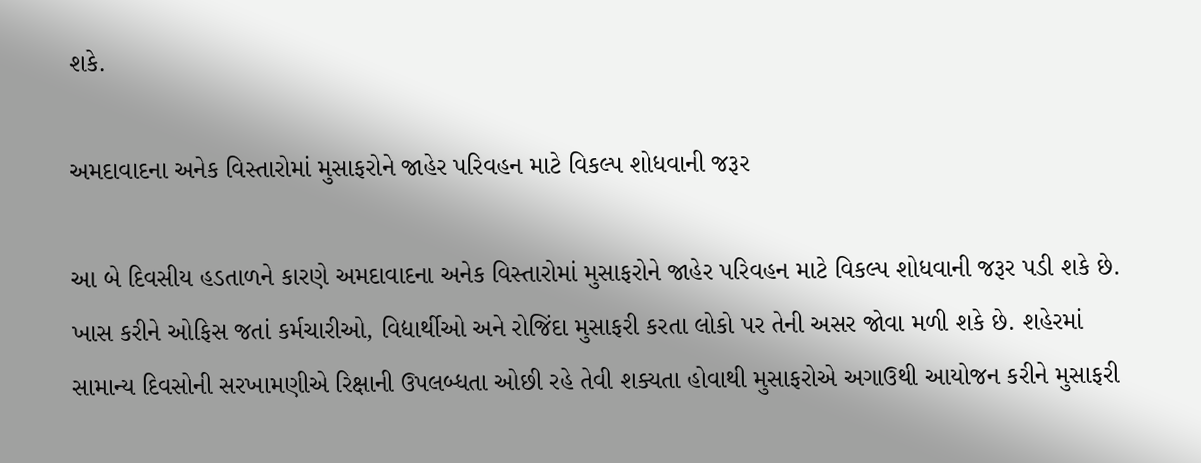શકે.

અમદાવાદના અનેક વિસ્તારોમાં મુસાફરોને જાહેર પરિવહન માટે વિકલ્પ શોધવાની જરૂર

આ બે દિવસીય હડતાળને કારણે અમદાવાદના અનેક વિસ્તારોમાં મુસાફરોને જાહેર પરિવહન માટે વિકલ્પ શોધવાની જરૂર પડી શકે છે. ખાસ કરીને ઓફિસ જતાં કર્મચારીઓ, વિદ્યાર્થીઓ અને રોજિંદા મુસાફરી કરતા લોકો પર તેની અસર જોવા મળી શકે છે. શહેરમાં સામાન્ય દિવસોની સરખામણીએ રિક્ષાની ઉપલબ્ધતા ઓછી રહે તેવી શક્યતા હોવાથી મુસાફરોએ અગાઉથી આયોજન કરીને મુસાફરી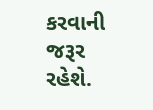કરવાની જરૂર રહેશે.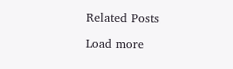Related Posts

Load more